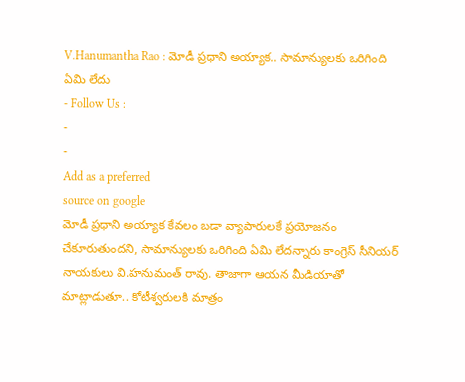V.Hanumantha Rao : మోడీ ప్రధాని అయ్యాక.. సామాన్యులకు ఒరిగింది ఏమి లేదు
- Follow Us :
-
-
Add as a preferred
source on google
మోడీ ప్రధాని అయ్యాక కేవలం బడా వ్యాపారులకే ప్రయోజనం చేకూరుతుందని, సామాన్యులకు ఒరిగింది ఏమి లేదన్నారు కాంగ్రెస్ సీనియర్ నాయకులు వి.హనుమంత్ రావు. తాజాగా ఆయన మీడియాతో మాట్లాడుతూ.. కోటీశ్వరులకి మాత్రం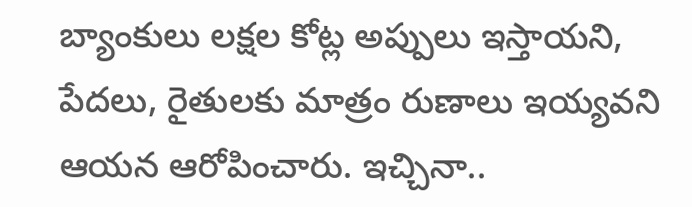బ్యాంకులు లక్షల కోట్ల అప్పులు ఇస్తాయని, పేదలు, రైతులకు మాత్రం రుణాలు ఇయ్యవని ఆయన ఆరోపించారు. ఇచ్చినా..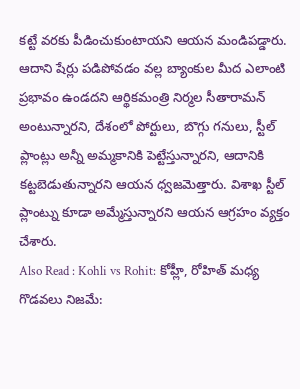కట్టే వరకు పీడించుకుంటాయని ఆయన మండిపడ్డారు. ఆదాని షేర్లు పడిపోవడం వల్ల బ్యాంకుల మీద ఎలాంటి ప్రభావం ఉండదని ఆర్థికమంత్రి నిర్మల సీతారామన్ అంటున్నారని, దేశంలో పోర్టులు, బొగ్గు గనులు, స్టీల్ ప్లాంట్లు అన్నీ అమ్మకానికి పెట్టేస్తున్నారని, ఆదానికి కట్టబెడుతున్నారని ఆయన ధ్వజమెత్తారు. విశాఖ స్టీల్ ప్లాంట్ను కూడా అమ్మేస్తున్నారని ఆయన ఆగ్రహం వ్యక్తం చేశారు.
Also Read : Kohli vs Rohit: కోహ్లీ, రోహిత్ మధ్య గొడవలు నిజమే: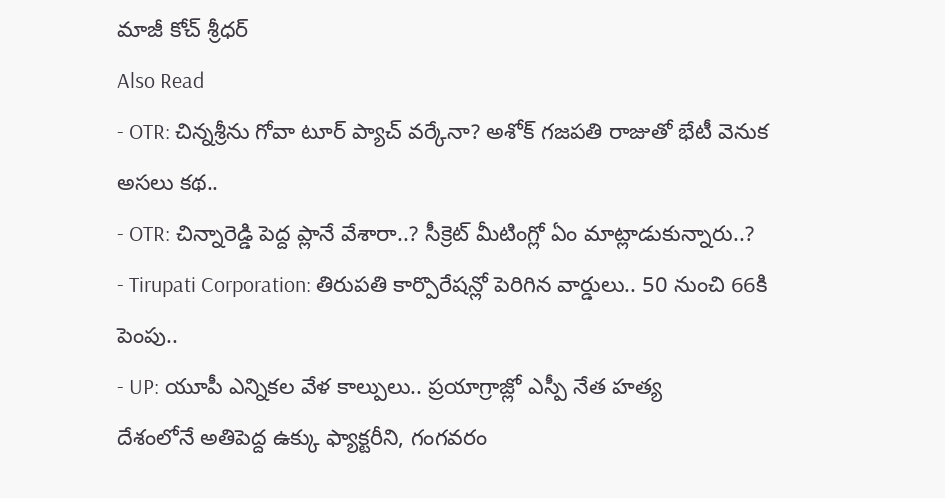మాజీ కోచ్ శ్రీధర్
Also Read
- OTR: చిన్నశ్రీను గోవా టూర్ ప్యాచ్ వర్కేనా? అశోక్ గజపతి రాజుతో భేటీ వెనుక అసలు కథ..
- OTR: చిన్నారెడ్డి పెద్ద ప్లానే వేశారా..? సీక్రెట్ మీటింగ్లో ఏం మాట్లాడుకున్నారు..?
- Tirupati Corporation: తిరుపతి కార్పొరేషన్లో పెరిగిన వార్డులు.. 50 నుంచి 66కి పెంపు..
- UP: యూపీ ఎన్నికల వేళ కాల్పులు.. ప్రయాగ్రాజ్లో ఎస్పీ నేత హత్య
దేశంలోనే అతిపెద్ద ఉక్కు ఫ్యాక్టరీని, గంగవరం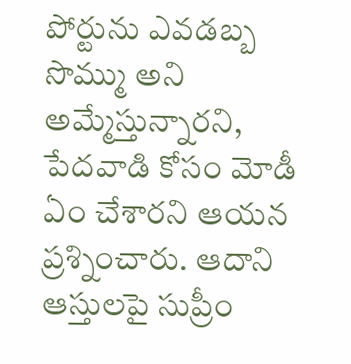పోర్టును ఎవడబ్బ సొమ్ము అని అమ్మేస్తున్నారని, పేదవాడి కోసం మోడీ ఏం చేశారని ఆయన ప్రశ్నించారు. ఆదాని ఆస్తులపై సుప్రీం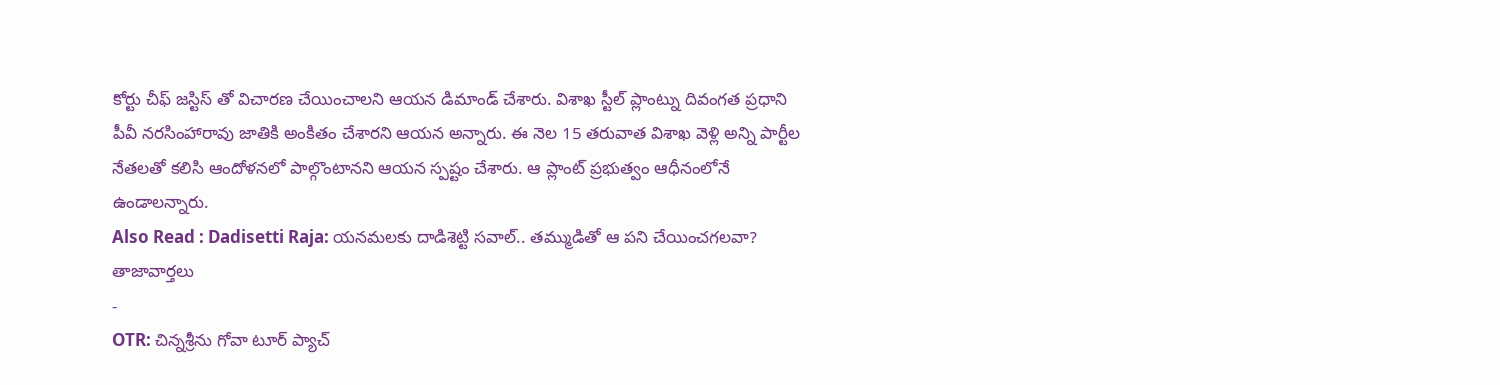కోర్టు చీఫ్ జస్టిస్ తో విచారణ చేయించాలని ఆయన డిమాండ్ చేశారు. విశాఖ స్టీల్ ప్లాంట్ను దివంగత ప్రధాని పీవీ నరసింహారావు జాతికి అంకితం చేశారని ఆయన అన్నారు. ఈ నెల 15 తరువాత విశాఖ వెళ్లి అన్ని పార్టీల నేతలతో కలిసి ఆందోళనలో పాల్గొంటానని ఆయన స్పష్టం చేశారు. ఆ ప్లాంట్ ప్రభుత్వం ఆధీనంలోనే ఉండాలన్నారు.
Also Read : Dadisetti Raja: యనమలకు దాడిశెట్టి సవాల్.. తమ్ముడితో ఆ పని చేయించగలవా?
తాజావార్తలు
-
OTR: చిన్నశ్రీను గోవా టూర్ ప్యాచ్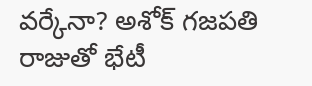వర్కేనా? అశోక్ గజపతి రాజుతో భేటీ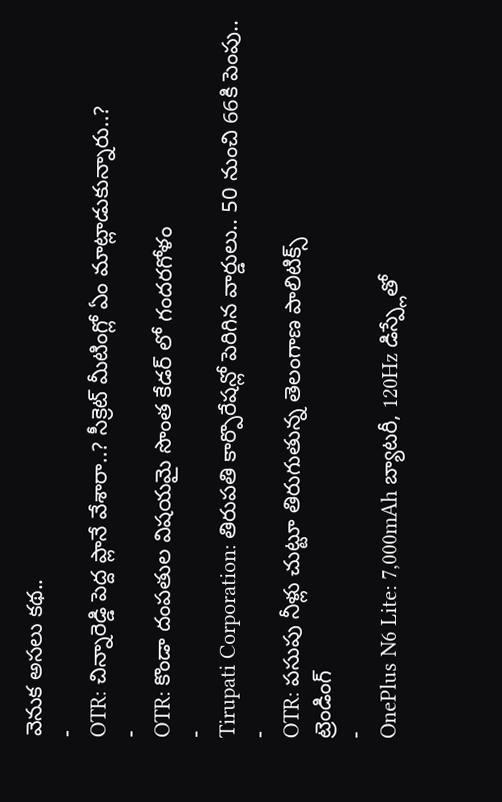వెనుక అసలు కథ..
-
OTR: చిన్నారెడ్డి పెద్ద ప్లానే వేశారా..? సీక్రెట్ మీటింగ్లో ఏం మాట్లాడుకున్నారు..?
-
OTR: కొండా దంపతుల విషయమై సొంత కేడర్ లో గందరగోళం
-
Tirupati Corporation: తిరుపతి కార్పొరేషన్లో పెరిగిన వార్డులు.. 50 నుంచి 66కి పెంపు..
-
OTR: పసుపు నీళ్లు చుట్టూ తిరుగుతున్న తెలంగాణ పాలిటిక్స్
ట్రెండింగ్
-
OnePlus N6 Lite: 7,000mAh బ్యాటరీ, 120Hz డిస్ప్లేతో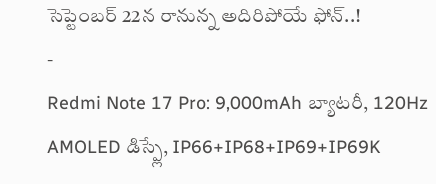సెప్టెంబర్ 22న రానున్న అదిరిపోయే ఫోన్..!
-
Redmi Note 17 Pro: 9,000mAh బ్యాటరీ, 120Hz AMOLED డిస్ప్లే, IP66+IP68+IP69+IP69K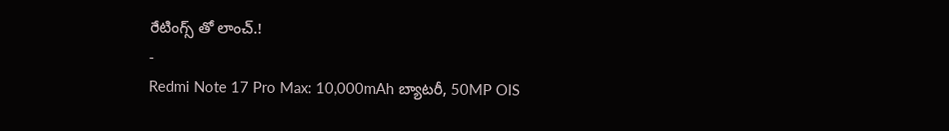రేటింగ్స్ తో లాంచ్.!
-
Redmi Note 17 Pro Max: 10,000mAh బ్యాటరీ, 50MP OIS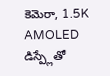కెమెరా, 1.5K AMOLED డిస్ప్లేతో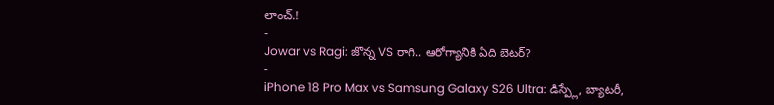లాంచ్.!
-
Jowar vs Ragi: జొన్న VS రాగి.. ఆరోగ్యానికి ఏది బెటర్?
-
iPhone 18 Pro Max vs Samsung Galaxy S26 Ultra: డిస్ప్లే, బ్యాటరీ,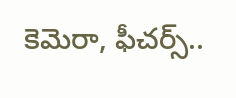కెమెరా, ఫీచర్స్..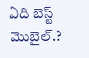ఏది బెస్ట్ మొబైల్.?